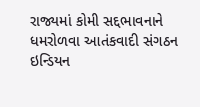રાજ્યમાં કોમી સદ્દભાવનાને ધમરોળવા આતંકવાદી સંગઠન ઇન્ડિયન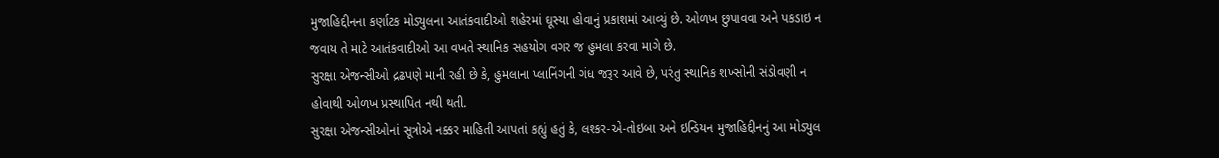મુજાહિદ્દીનના કર્ણાટક મોડ્યુલના આતંકવાદીઓ શહેરમાં ઘૂસ્યા હોવાનું પ્રકાશમાં આવ્યું છે. ઓળખ છુપાવવા અને પકડાઇ ન જવાય તે માટે આતંકવાદીઓ આ વખતે સ્થાનિક સહયોગ વગર જ હુમલા કરવા માગે છે.
સુરક્ષા એજન્સીઓ દ્રઢપણે માની રહી છે કે, હુમલાના પ્લાનિંગની ગંધ જરૂર આવે છે, પરંતુ સ્થાનિક શખ્સોની સંડોવણી ન હોવાથી ઓળખ પ્રસ્થાપિત નથી થતી.
સુરક્ષા એજન્સીઓનાં સૂત્રોએ નક્કર માહિતી આપતાં કહ્યું હતું કે, લશ્કર-એ-તોઇબા અને ઇન્ડિયન મુજાહિદ્દીનનું આ મોડ્યુલ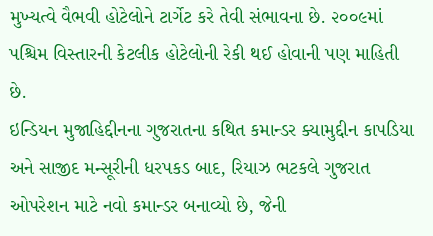મુખ્યત્વે વૈભવી હોટેલોને ટાર્ગેટ કરે તેવી સંભાવના છે. ૨૦૦૯માં પશ્ચિમ વિસ્તારની કેટલીક હોટેલોની રેકી થઈ હોવાની પણ માહિતી છે.
ઇન્ડિયન મુજાહિદ્દીનના ગુજરાતના કથિત કમાન્ડર ક્યામુદ્દીન કાપડિયા અને સાજીદ મન્સૂરીની ધરપકડ બાદ, રિયાઝ ભટકલે ગુજરાત ઓપરેશન માટે નવો કમાન્ડર બનાવ્યો છે, જેની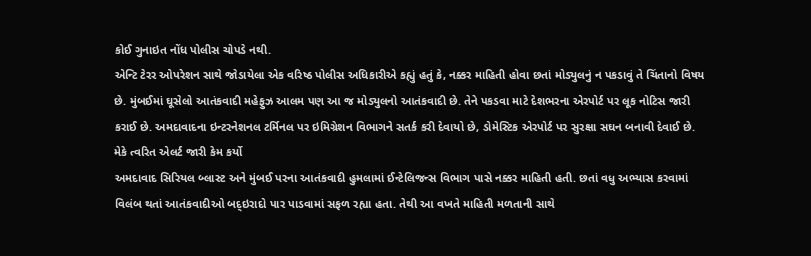કોઈ ગુનાઇત નોંધ પોલીસ ચોપડે નથી.
એન્ટિ ટેરર ઓપરેશન સાથે જોડાયેલા એક વરિષ્ઠ પોલીસ અધિકારીએ કહ્યું હતું કે, નક્કર માહિતી હોવા છતાં મોડ્યુલનું ન પકડાવું તે ચિંતાનો વિષય છે. મુંબઈમાં ઘૂસેલો આતંકવાદી મહેફુઝ આલમ પણ આ જ મોડ્યુલનો આતંકવાદી છે. તેને પકડવા માટે દેશભરના એરપોર્ટ પર લૂક નોટિસ જારી કરાઈ છે. અમદાવાદના ઇન્ટરનેશનલ ટર્મિનલ પર ઇમિગ્રેશન વિભાગને સતર્ક કરી દેવાયો છે, ડોમેસ્ટિક એરપોર્ટ પર સુરક્ષા સઘન બનાવી દેવાઈ છે.
મેકે ત્વરિત એલર્ટ જારી કેમ કર્યો
અમદાવાદ સિરિયલ બ્લાસ્ટ અને મુંબઈ પરના આતંકવાદી હુમલામાં ઈન્ટેલિજન્સ વિભાગ પાસે નક્કર માહિતી હતી. છતાં વધુ અભ્યાસ કરવામાં વિલંબ થતાં આતંકવાદીઓ બદ્ઇરાદો પાર પાડવામાં સફળ રહ્યા હતા. તેથી આ વખતે માહિતી મળતાની સાથે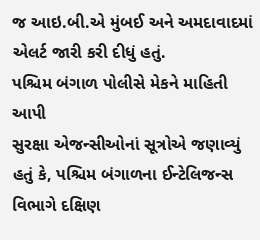જ આઇ.બી.એ મુંબઈ અને અમદાવાદમાં એલર્ટ જારી કરી દીધું હતું.
પશ્ચિમ બંગાળ પોલીસે મેકને માહિતી આપી
સુરક્ષા એજન્સીઓનાં સૂત્રોએ જણાવ્યું હતું કે, પશ્ચિમ બંગાળના ઈન્ટેલિજન્સ વિભાગે દક્ષિણ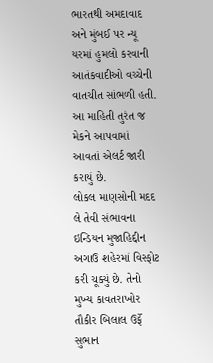ભારતથી અમદાવાદ અને મુંબઈ પર ન્યૂ યરમાં હુમલો કરવાની આતંકવાદીઓ વચ્ચેની વાતચીત સાંભળી હતી. આ માહિતી તુરંત જ મેકને આપવામાં આવતાં એલર્ટ જારી કરાયું છે.
લોકલ માણસોની મદદ લે તેવી સંભાવના
ઇન્ડિયન મુજાહિદ્દીન અગાઉ શહેરમાં વિસ્ફોટ કરી ચૂક્યું છે. તેનો મુખ્ય કાવતરાખોર તૌકીર બિલાલ ઉર્ફે સુભાન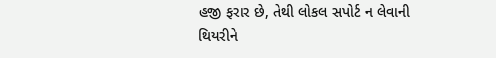હજી ફરાર છે, તેથી લોકલ સપોર્ટ ન લેવાની થિયરીને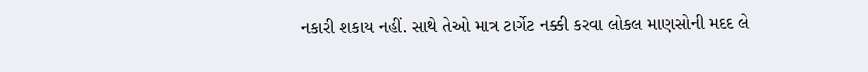નકારી શકાય નહીં. સાથે તેઓ માત્ર ટાર્ગેટ નક્કી કરવા લોકલ માણસોની મદદ લે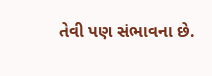તેવી પણ સંભાવના છે.